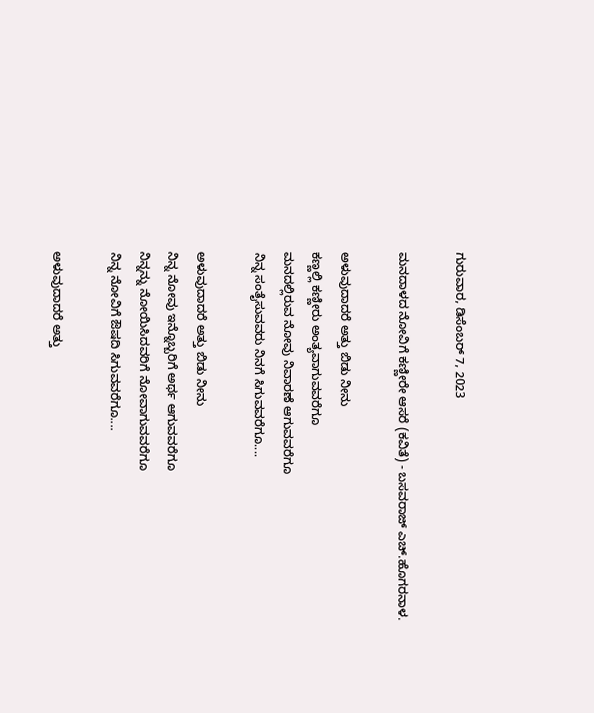ಗುರುವಾರ, ಡಿಸೆಂಬರ್ 7, 2023

ಮನದಾಳದ ನೋವಿಗೆ ಕಣ್ಣೀರೇ ಆಸರೆ (ಕವಿತೆ) - ಬಸವರಾಜ್ ಎಚ್.ಹೊಗರನಾಳ.

ಅಳುವುದಾದರೆ ಅತ್ತು ಬಿಡು ನೀನು
ಕಣ್ಣಲ್ಲಿ ಕಣ್ಣೀರು ಅಂತ್ಯವಾಗುವವರೆಗೂ
ಮನದಲ್ಲಿರುವ ನೋವು ನಿವಾರಣೆ ಆಗುವವರೆಗೂ
ನಿನ್ನ ಸಂತೈಸುವವರು ನಿನಗೆ ಸಿಗುವವರೆಗೂ....

ಅಳುವುದಾದರೆ ಅತ್ತು ಬಿಡು ನೀನು
ನಿನ್ನ ನೋವು ಇನ್ನೊಬ್ಬರಿಗೆ ಅರ್ಥ ಆಗುವವರೆಗೂ
ನಿನ್ನನ್ನು ನೋಯಿಸಿದವರಿಗೆ ನೋವಾಗುವವರೆಗೂ
ನಿನ್ನ ನೋವಿಗೆ ಔಷದಿ ಸಿಗುವವರೆಗೂ....

ಅಳುವುದಾದರೆ ಅತ್ತು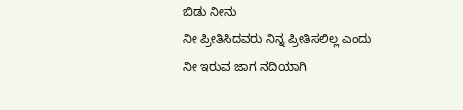ಬಿಡು ನೀನು
ನೀ ಪ್ರೀತಿಸಿದವರು ನಿನ್ನ ಪ್ರೀತಿಸಲಿಲ್ಲ ಎಂದು
ನೀ ಇರುವ ಜಾಗ ನದಿಯಾಗಿ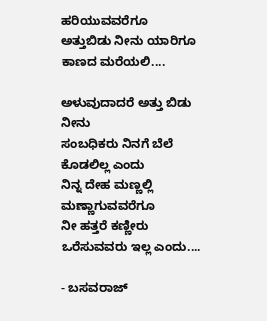ಹರಿಯುವವರೆಗೂ
ಅತ್ತುಬಿಡು ನೀನು ಯಾರಿಗೂ ಕಾಣದ ಮರೆಯಲಿ....

ಅಳುವುದಾದರೆ ಅತ್ತು ಬಿಡು ನೀನು
ಸಂಬಧಿಕರು ನಿನಗೆ ಬೆಲೆ ಕೊಡಲಿಲ್ಲ ಎಂದು
ನಿನ್ನ ದೇಹ ಮಣ್ಣಲ್ಲಿ ಮಣ್ಣಾಗುವವರೆಗೂ
ನೀ ಹತ್ತರೆ ಕಣ್ಣೀರು ಒರೆಸುವವರು ಇಲ್ಲ ಎಂದು....

- ಬಸವರಾಜ್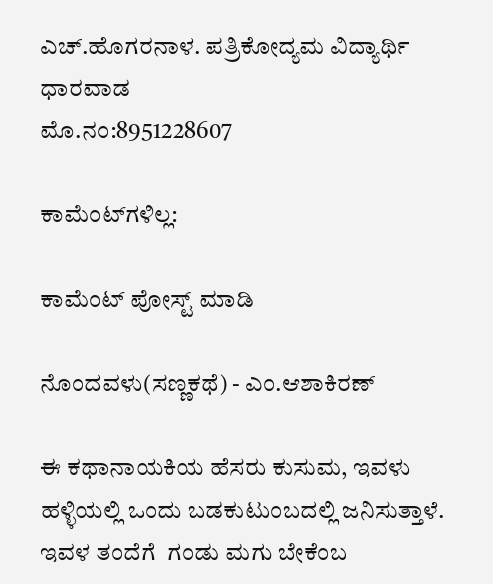ಎಚ್.ಹೊಗರನಾಳ. ಪತ್ರಿಕೋದ್ಯಮ ವಿದ್ಯಾರ್ಥಿ ಧಾರವಾಡ
ಮೊ.ನಂ:8951228607

ಕಾಮೆಂಟ್‌ಗಳಿಲ್ಲ:

ಕಾಮೆಂಟ್‌‌ ಪೋಸ್ಟ್‌ ಮಾಡಿ

ನೊಂದವಳು(ಸಣ್ಣಕಥೆ) - ಎಂ.ಆಶಾಕಿರಣ್

ಈ ಕಥಾನಾಯಕಿಯ ಹೆಸರು ಕುಸುಮ, ಇವಳು ಹಳ್ಳಿಯಲ್ಲಿ ಒಂದು ಬಡಕುಟುಂಬದಲ್ಲಿ ಜನಿಸುತ್ತಾಳೆ. ಇವಳ ತಂದೆಗೆ  ಗಂಡು ಮಗು ಬೇಕೆಂಬ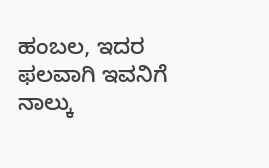ಹಂಬಲ, ಇದರ ಫಲವಾಗಿ ಇವನಿಗೆ ನಾಲ್ಕು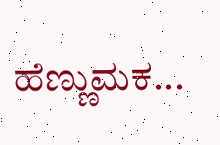ಹೆಣ್ಣುಮಕ...